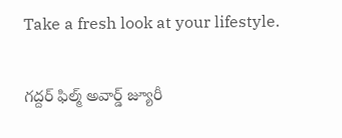Take a fresh look at your lifestyle.

గద్దర్ ఫిల్మ్ అవార్డ్ జ్యూరీ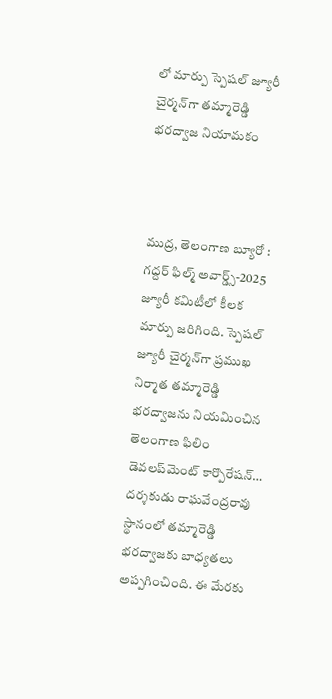లో మార్పు స్పెషల్ జ్యూరీ చైర్మన్‌గా తమ్మారెడ్డి భరద్వాజ నియామకం



ముద్ర, తెలంగాణ బ్యూరో :
గద్దర్ ఫిల్మ్ అవార్డ్స్-2025 జ్యూరీ కమిటీలో కీలక మార్పు జరిగింది. స్పెషల్ జ్యూరీ చైర్మన్‌గా ప్రముఖ నిర్మాత తమ్మారెడ్డి భరద్వాజను నియమించిన తెలంగాణ ఫిలిం డెవలప్‌మెంట్ కార్పొరేషన్… దర్శకుడు రాఘవేంద్రరావు స్థానంలో తమ్మారెడ్డి భరద్వాజకు బాధ్యతలు అప్పగించింది. ఈ మేరకు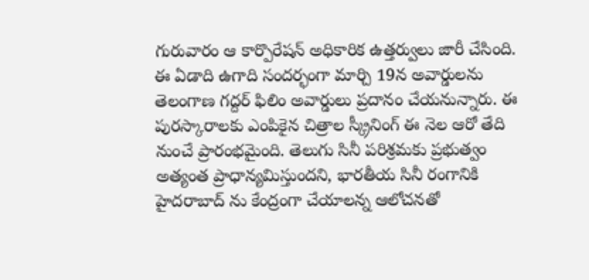గురువారం ఆ కార్పొరేషన్ అధికారిక ఉత్తర్వులు జారీ చేసింది. ఈ ఏడాది ఉగాది సందర్భంగా మార్చి 19న అవార్డులను తెలంగాణ గద్దర్ ఫిలిం అవార్డులు ప్రదానం చేయనున్నారు. ఈ పురస్కారాలకు ఎంపికైన చిత్రాల స్క్రీనింగ్‌ ఈ నెల ఆరో తేది నుంచే ప్రారంభమైంది. తెలుగు సినీ పరిశ్రమకు ప్రభుత్వం అత్యంత ప్రాధాన్యమిస్తుందని, భారతీయ సినీ రంగానికి హైదరాబాద్ ను కేంద్రంగా చేయాలన్న ఆలోచనతో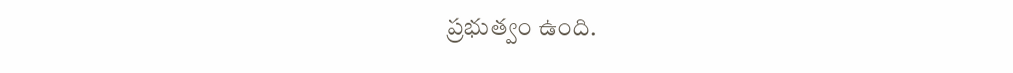ప్రభుత్వం ఉంది.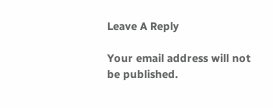Leave A Reply

Your email address will not be published.